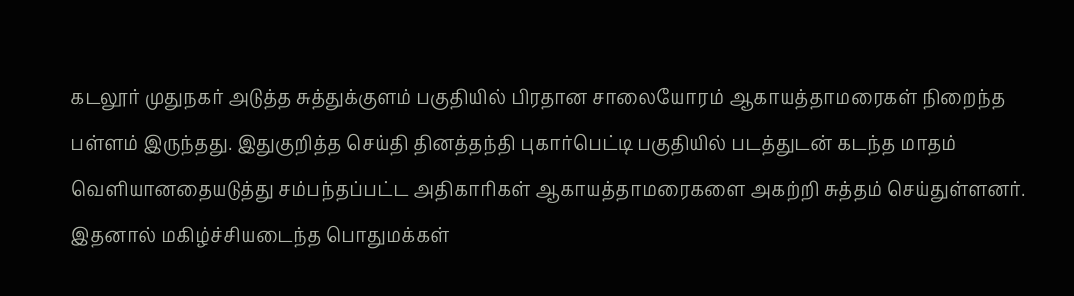கடலூர் முதுநகர் அடுத்த சுத்துக்குளம் பகுதியில் பிரதான சாலையோரம் ஆகாயத்தாமரைகள் நிறைந்த பள்ளம் இருந்தது. இதுகுறித்த செய்தி தினத்தந்தி புகார்பெட்டி பகுதியில் படத்துடன் கடந்த மாதம் வெளியானதையடுத்து சம்பந்தப்பட்ட அதிகாரிகள் ஆகாயத்தாமரைகளை அகற்றி சுத்தம் செய்துள்ளனர். இதனால் மகிழ்ச்சியடைந்த பொதுமக்கள்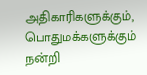அதிகாரிகளுக்கும், பொதுமக்களுக்கும் நன்றி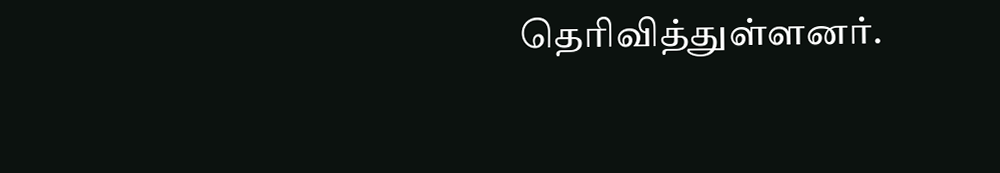தெரிவித்துள்ளனர்.